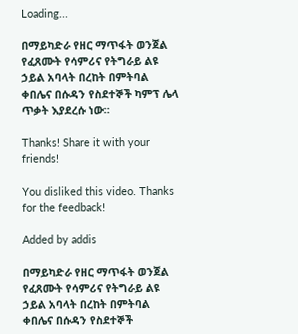Loading...

በማይካድራ የዘር ማጥፋት ወንጀል የፈጸሙት የሳምሪና የትግራይ ልዩ ኃይል አባላት በረከት በምትባል ቀበሌና በሱዳን የስደተኞች ካምፕ ሌላ ጥቃት እያደረሱ ነው።

Thanks! Share it with your friends!

You disliked this video. Thanks for the feedback!

Added by addis

በማይካድራ የዘር ማጥፋት ወንጀል የፈጸሙት የሳምሪና የትግራይ ልዩ ኃይል አባላት በረከት በምትባል ቀበሌና በሱዳን የስደተኞች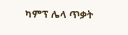ካምፕ ሌላ ጥቃት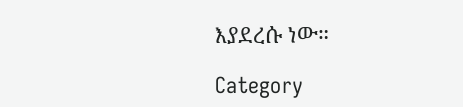እያደረሱ ነው።

Category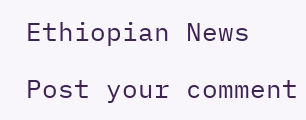Ethiopian News

Post your comment